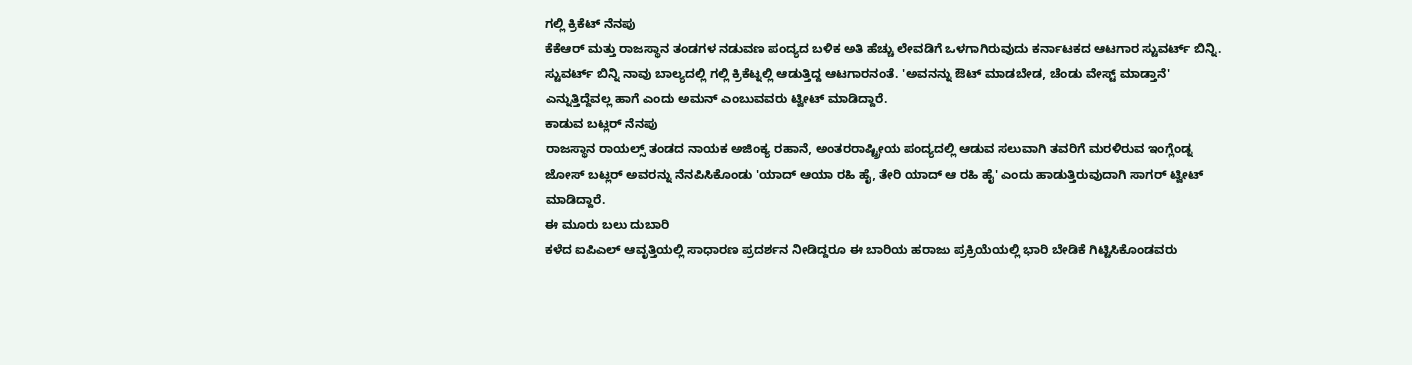ಗಲ್ಲಿ ಕ್ರಿಕೆಟ್ ನೆನಪು
ಕೆಕೆಆರ್ ಮತ್ತು ರಾಜಸ್ಥಾನ ತಂಡಗಳ ನಡುವಣ ಪಂದ್ಯದ ಬಳಿಕ ಅತಿ ಹೆಚ್ಚು ಲೇವಡಿಗೆ ಒಳಗಾಗಿರುವುದು ಕರ್ನಾಟಕದ ಆಟಗಾರ ಸ್ಟುವರ್ಟ್ ಬಿನ್ನಿ.
ಸ್ಟುವರ್ಟ್ ಬಿನ್ನಿ ನಾವು ಬಾಲ್ಯದಲ್ಲಿ ಗಲ್ಲಿ ಕ್ರಿಕೆಟ್ನಲ್ಲಿ ಆಡುತ್ತಿದ್ದ ಆಟಗಾರನಂತೆ. 'ಅವನನ್ನು ಔಟ್ ಮಾಡಬೇಡ, ಚೆಂಡು ವೇಸ್ಟ್ ಮಾಡ್ತಾನೆ' ಎನ್ನುತ್ತಿದ್ದೆವಲ್ಲ ಹಾಗೆ ಎಂದು ಅಮನ್ ಎಂಬುವವರು ಟ್ವೀಟ್ ಮಾಡಿದ್ದಾರೆ.
ಕಾಡುವ ಬಟ್ಲರ್ ನೆನಪು
ರಾಜಸ್ಥಾನ ರಾಯಲ್ಸ್ ತಂಡದ ನಾಯಕ ಅಜಿಂಕ್ಯ ರಹಾನೆ, ಅಂತರರಾಷ್ಟ್ರೀಯ ಪಂದ್ಯದಲ್ಲಿ ಆಡುವ ಸಲುವಾಗಿ ತವರಿಗೆ ಮರಳಿರುವ ಇಂಗ್ಲೆಂಡ್ನ ಜೋಸ್ ಬಟ್ಲರ್ ಅವರನ್ನು ನೆನಪಿಸಿಕೊಂಡು 'ಯಾದ್ ಆಯಾ ರಹಿ ಹೈ, ತೇರಿ ಯಾದ್ ಆ ರಹಿ ಹೈ' ಎಂದು ಹಾಡುತ್ತಿರುವುದಾಗಿ ಸಾಗರ್ ಟ್ವೀಟ್ ಮಾಡಿದ್ದಾರೆ.
ಈ ಮೂರು ಬಲು ದುಬಾರಿ
ಕಳೆದ ಐಪಿಎಲ್ ಆವೃತ್ತಿಯಲ್ಲಿ ಸಾಧಾರಣ ಪ್ರದರ್ಶನ ನೀಡಿದ್ದರೂ ಈ ಬಾರಿಯ ಹರಾಜು ಪ್ರಕ್ರಿಯೆಯಲ್ಲಿ ಭಾರಿ ಬೇಡಿಕೆ ಗಿಟ್ಟಿಸಿಕೊಂಡವರು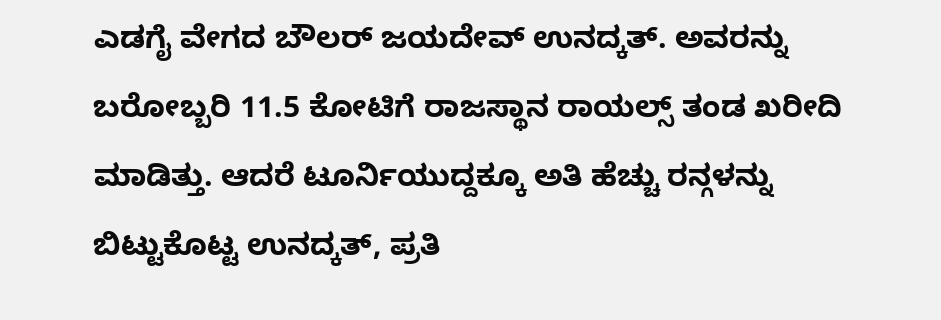ಎಡಗೈ ವೇಗದ ಬೌಲರ್ ಜಯದೇವ್ ಉನದ್ಕತ್. ಅವರನ್ನು ಬರೋಬ್ಬರಿ 11.5 ಕೋಟಿಗೆ ರಾಜಸ್ಥಾನ ರಾಯಲ್ಸ್ ತಂಡ ಖರೀದಿ ಮಾಡಿತ್ತು. ಆದರೆ ಟೂರ್ನಿಯುದ್ದಕ್ಕೂ ಅತಿ ಹೆಚ್ಚು ರನ್ಗಳನ್ನು ಬಿಟ್ಟುಕೊಟ್ಟ ಉನದ್ಕತ್, ಪ್ರತಿ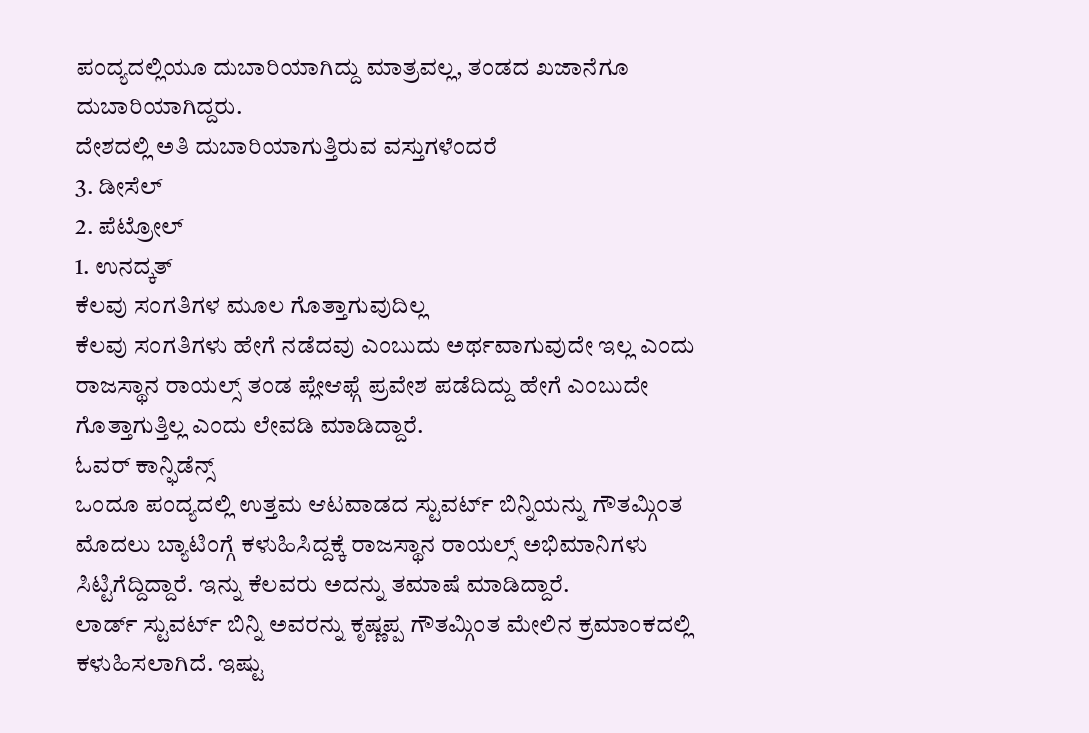ಪಂದ್ಯದಲ್ಲಿಯೂ ದುಬಾರಿಯಾಗಿದ್ದು ಮಾತ್ರವಲ್ಲ, ತಂಡದ ಖಜಾನೆಗೂ ದುಬಾರಿಯಾಗಿದ್ದರು.
ದೇಶದಲ್ಲಿ ಅತಿ ದುಬಾರಿಯಾಗುತ್ತಿರುವ ವಸ್ತುಗಳೆಂದರೆ
3. ಡೀಸೆಲ್
2. ಪೆಟ್ರೋಲ್
1. ಉನದ್ಕತ್
ಕೆಲವು ಸಂಗತಿಗಳ ಮೂಲ ಗೊತ್ತಾಗುವುದಿಲ್ಲ
ಕೆಲವು ಸಂಗತಿಗಳು ಹೇಗೆ ನಡೆದವು ಎಂಬುದು ಅರ್ಥವಾಗುವುದೇ ಇಲ್ಲ ಎಂದು ರಾಜಸ್ಥಾನ ರಾಯಲ್ಸ್ ತಂಡ ಪ್ಲೇಆಫ್ಗೆ ಪ್ರವೇಶ ಪಡೆದಿದ್ದು ಹೇಗೆ ಎಂಬುದೇ ಗೊತ್ತಾಗುತ್ತಿಲ್ಲ ಎಂದು ಲೇವಡಿ ಮಾಡಿದ್ದಾರೆ.
ಓವರ್ ಕಾನ್ಫಿಡೆನ್ಸ್
ಒಂದೂ ಪಂದ್ಯದಲ್ಲಿ ಉತ್ತಮ ಆಟವಾಡದ ಸ್ಟುವರ್ಟ್ ಬಿನ್ನಿಯನ್ನು ಗೌತಮ್ಗಿಂತ ಮೊದಲು ಬ್ಯಾಟಿಂಗ್ಗೆ ಕಳುಹಿಸಿದ್ದಕ್ಕೆ ರಾಜಸ್ಥಾನ ರಾಯಲ್ಸ್ ಅಭಿಮಾನಿಗಳು ಸಿಟ್ಟಿಗೆದ್ದಿದ್ದಾರೆ. ಇನ್ನು ಕೆಲವರು ಅದನ್ನು ತಮಾಷೆ ಮಾಡಿದ್ದಾರೆ.
ಲಾರ್ಡ್ ಸ್ಟುವರ್ಟ್ ಬಿನ್ನಿ ಅವರನ್ನು ಕೃಷ್ಣಪ್ಪ ಗೌತಮ್ಗಿಂತ ಮೇಲಿನ ಕ್ರಮಾಂಕದಲ್ಲಿ ಕಳುಹಿಸಲಾಗಿದೆ. ಇಷ್ಟು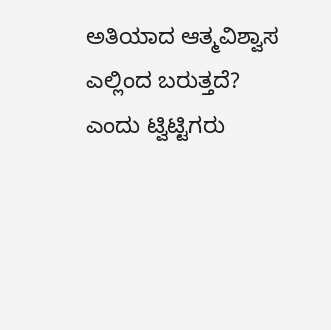ಅತಿಯಾದ ಆತ್ಮವಿಶ್ವಾಸ ಎಲ್ಲಿಂದ ಬರುತ್ತದೆ? ಎಂದು ಟ್ವಿಟ್ಟಿಗರು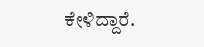ಕೇಳಿದ್ದಾರೆ.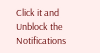Click it and Unblock the Notifications